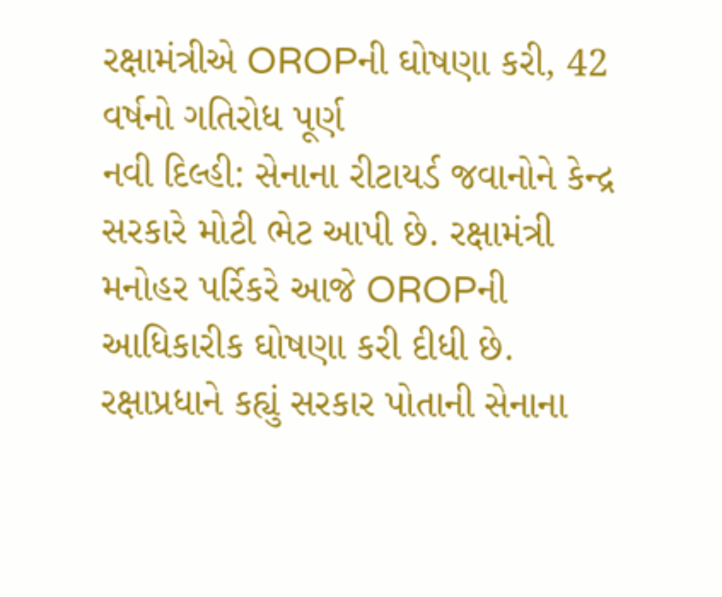રક્ષામંત્રીએ OROPની ઘોષણા કરી, 42 વર્ષનો ગતિરોધ પૂર્ણ
નવી દિલ્હી: સેનાના રીટાયર્ડ જવાનોને કેન્દ્ર સરકારે મોટી ભેટ આપી છે. રક્ષામંત્રી મનોહર પર્રિકરે આજે OROPની આધિકારીક ઘોષણા કરી દીધી છે. રક્ષાપ્રધાને કહ્યું સરકાર પોતાની સેનાના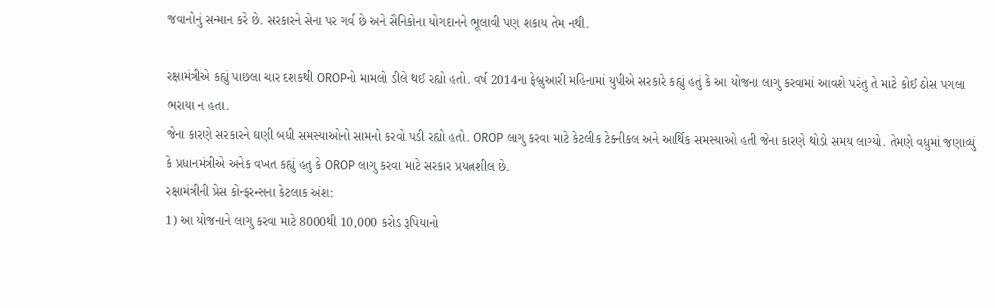જવાનોનું સન્માન કરે છે. સરકારને સેના પર ગર્વ છે અને સૈનિકોના યોગદાનને ભૂલાવી પણ શકાય તેમ નથી.

રક્ષામંત્રીએ કહ્યું પાછલા ચાર દશકથી OROPનો મામલો ડીલે થઈ રહ્યો હતો. વર્ષ 2014ના ફેબ્રુઆરી મહિનામાં યુપીએ સરકારે કહ્યું હતું કે આ યોજના લાગુ કરવામાં આવશે પરંતુ તે માટે કોઈ ઠોસ પગલા ભરાયા ન હતા.
જેના કારણે સરકારને ઘણી બધી સમસ્યાઓનો સામનો કરવો પડી રહ્યો હતો. OROP લાગુ કરવા માટે કેટલીક ટેક્નીકલ અને આર્થિક સમસ્યાઓ હતી જેના કારણે થોડો સમય લાગ્યો. તેમણે વધુમાં જણાવ્યું કે પ્રધાનમંત્રીએ અનેક વખત કહ્યું હતુ કે OROP લાગુ કરવા માટે સરકાર પ્રયત્નશીલ છે.
રક્ષામંત્રીની પ્રેસ કોન્ફરન્સના કેટલાક અંશ:
1) આ યોજનાને લાગુ કરવા માટે 8000થી 10,000 કરોડ રૂપિયાનો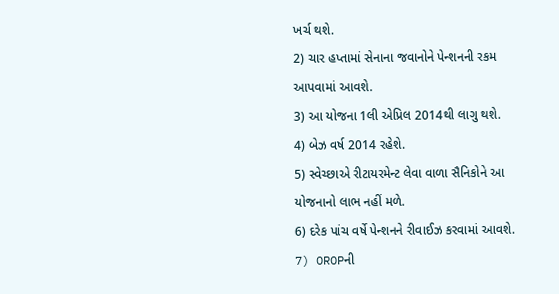ખર્ચ થશે.
2) ચાર હપ્તામાં સેનાના જવાનોને પેન્શનની રકમ આપવામાં આવશે.
3) આ યોજના 1લી એપ્રિલ 2014થી લાગુ થશે.
4) બેઝ વર્ષ 2014 રહેશે.
5) સ્વેચ્છાએ રીટાયરમેન્ટ લેવા વાળા સૈનિકોને આ યોજનાનો લાભ નહીં મળે.
6) દરેક પાંચ વર્ષે પેન્શનને રીવાઈઝ કરવામાં આવશે.
7) OROPની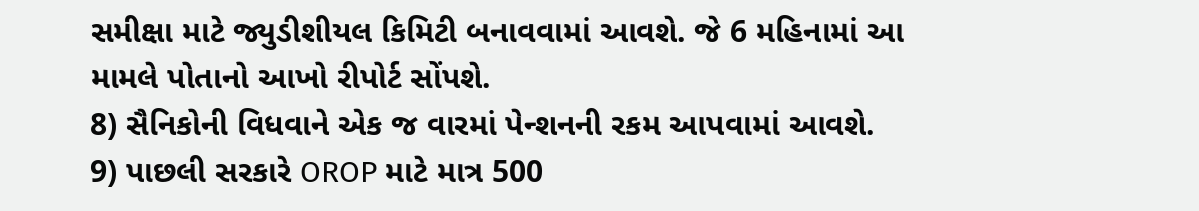સમીક્ષા માટે જ્યુડીશીયલ કિમિટી બનાવવામાં આવશે. જે 6 મહિનામાં આ મામલે પોતાનો આખો રીપોર્ટ સોંપશે.
8) સૈનિકોની વિધવાને એક જ વારમાં પેન્શનની રકમ આપવામાં આવશે.
9) પાછલી સરકારે OROP માટે માત્ર 500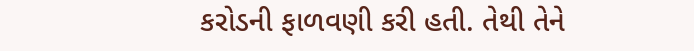કરોડની ફાળવણી કરી હતી. તેથી તેને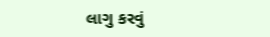લાગુ કરવું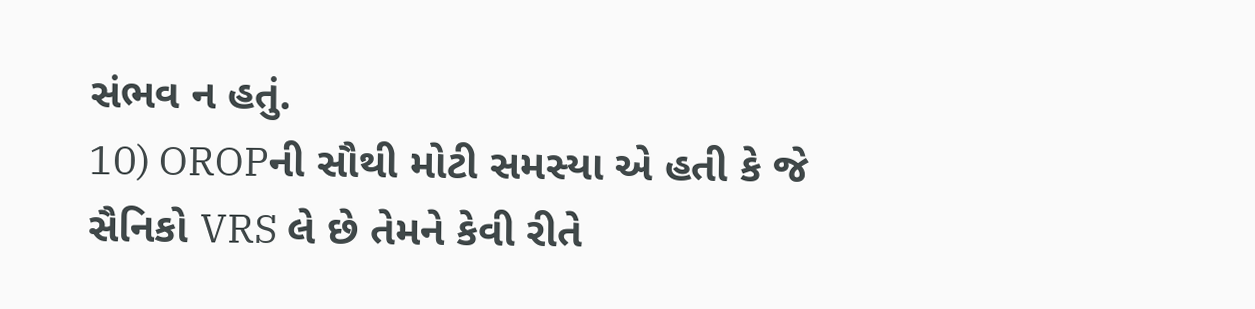સંભવ ન હતું.
10) OROPની સૌથી મોટી સમસ્યા એ હતી કે જે સૈનિકો VRS લે છે તેમને કેવી રીતે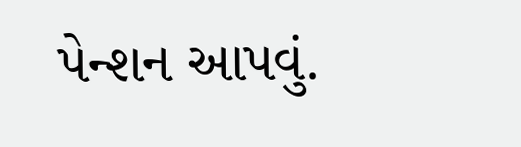પેન્શન આપવું.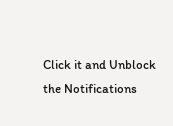Click it and Unblock the Notifications